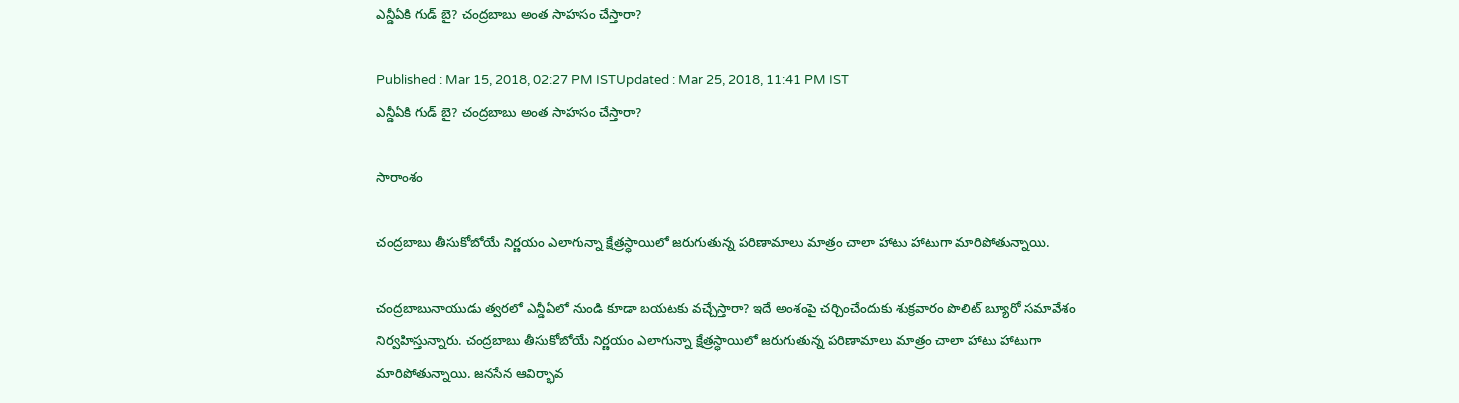ఎన్డీఏకి గుడ్ బై? చంద్రబాబు అంత సాహసం చేస్తారా?

Published : Mar 15, 2018, 02:27 PM ISTUpdated : Mar 25, 2018, 11:41 PM IST
ఎన్డీఏకి గుడ్ బై? చంద్రబాబు అంత సాహసం చేస్తారా?

సారాంశం

చంద్రబాబు తీసుకోబోయే నిర్ణయం ఎలాగున్నా క్షేత్రస్ధాయిలో జరుగుతున్న పరిణామాలు మాత్రం చాలా హాటు హాటుగా మారిపోతున్నాయి.

చంద్రబాబునాయుడు త్వరలో ఎన్డీఏలో నుండి కూడా బయటకు వచ్చేస్తారా? ఇదే అంశంపై చర్చించేందుకు శుక్రవారం పొలిట్ బ్యూరో సమావేశం నిర్వహిస్తున్నారు. చంద్రబాబు తీసుకోబోయే నిర్ణయం ఎలాగున్నా క్షేత్రస్ధాయిలో జరుగుతున్న పరిణామాలు మాత్రం చాలా హాటు హాటుగా మారిపోతున్నాయి. జనసేన ఆవిర్భావ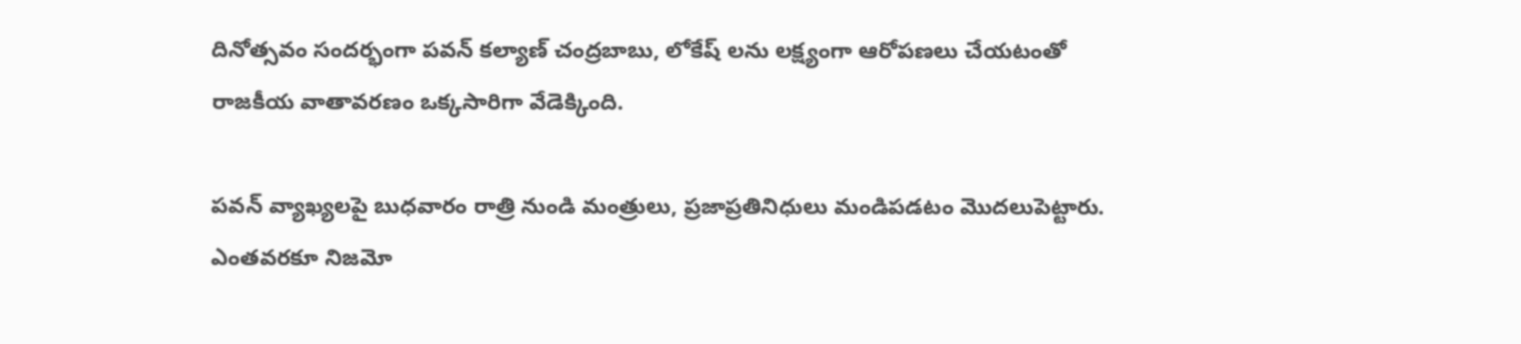దినోత్సవం సందర్భంగా పవన్ కల్యాణ్ చంద్రబాబు, లోకేష్ లను లక్ష్యంగా ఆరోపణలు చేయటంతో రాజకీయ వాతావరణం ఒక్కసారిగా వేడెక్కింది.

పవన్ వ్యాఖ్యలపై బుధవారం రాత్రి నుండి మంత్రులు, ప్రజాప్రతినిధులు మండిపడటం మొదలుపెట్టారు. ఎంతవరకూ నిజమో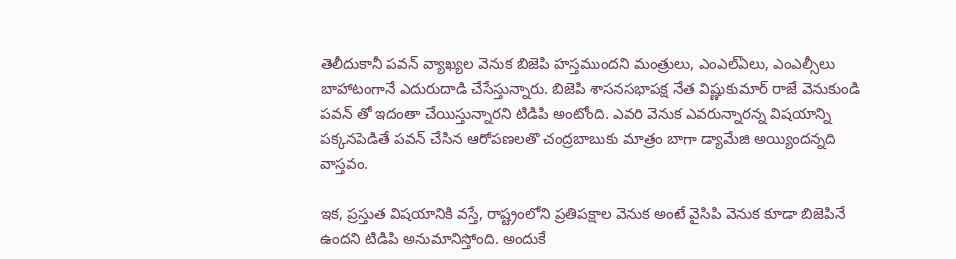తెలీదుకానీ పవన్ వ్యాఖ్యల వెనుక బిజెపి హస్తముందని మంత్రులు, ఎంఎల్ఏలు, ఎంఎల్సీలు బాహాటంగానే ఎదురుదాడి చేసేస్తున్నారు. బిజెపి శాసనసభాపక్ష నేత విష్ణుకుమార్ రాజే వెనుకుండి పవన్ తో ఇదంతా చేయిస్తున్నారని టిడిపి అంటోంది. ఎవరి వెనుక ఎవరున్నారన్న విషయాన్ని పక్కనపెడితే పవన్ చేసిన ఆరోపణలతొ చంద్రబాబుకు మాత్రం బాగా డ్యామేజి అయ్యిందన్నది వాస్తవం.

ఇక, ప్రస్తుత విషయానికి వస్తే, రాష్ట్రంలోని ప్రతిపక్షాల వెనుక అంటే వైసిపి వెనుక కూడా బిజెపినే ఉందని టిడిపి అనుమానిస్తోంది. అందుకే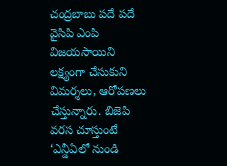చంద్రబాబు పదే పదే వైసిపి ఎంపి విజయసాయిని లక్ష్యంగా చేసుకుని విమర్శలు, ఆరోపణలు చేస్తున్నారు. బిజెపి వరస చూస్తుంటే ‘ఎన్డీఏలో నుండి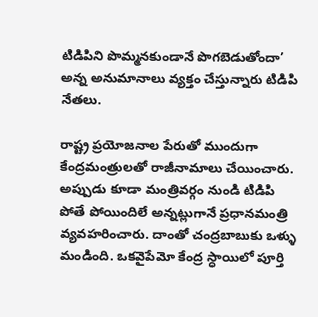టిడిపిని పొమ్మనకుండానే పొగబెడుతోందా’ అన్న అనుమానాలు వ్యక్తం చేస్తున్నారు టిడిపి నేతలు.

రాష్ట్ర ప్రయోజనాల పేరుతో ముందుగా కేంద్రమంత్రులతో రాజీనామాలు చేయించారు. అప్పుడు కూడా మంత్రివర్గం నుండి టిడిపి పోతే పోయిందిలే అన్నట్లుగానే ప్రధానమంత్రి వ్యవహరించారు. దాంతో చంద్రబాబుకు ఒళ్ళు మండింది. ఒకవైపేమో కేంద్ర స్ధాయిలో పూర్తి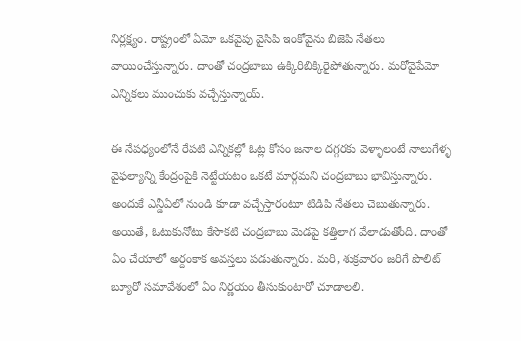నిర్లక్ష్యం. రాష్ట్రంలో ఏమో ఒకవైపు వైసిపి ఇంకోవైను బిజెపి నేతలు వాయించేస్తున్నారు. దాంతో చంద్రబాబు ఉక్కిరిబిక్కిరైపోతున్నారు. మరోవైపేమో ఎన్నికలు ముంచుకు వచ్చేస్తున్నాయ్.

ఈ నేపధ్యంలోనే రేపటి ఎన్నికల్లో ఓట్ల కోసం జనాల దగ్గరకు వెళ్ళాలంటే నాలుగేళ్ళ వైఫల్యాన్ని కేంద్రంపైకి నెట్టేయటం ఒకటే మార్గమని చంద్రబాబు భావిస్తున్నారు. అందుకే ఎన్డీఏలో నుండి కూడా వచ్చేస్తారంటూ టిడిపి నేతలు చెబుతున్నారు. అయితే, ఓటుకునోటు కేసొకటి చంద్రబాబు మెడపై కత్తిలాగ వేలాడుతోంది. దాంతో ఏం చేయాలో అర్దంకాక అవస్తలు పడుతున్నారు. మరి, శుక్రవారం జరిగే పొలిట్ బ్యూరో సమావేశంలో ఏం నిర్ణయం తీసుకుంటారో చూడాలలి.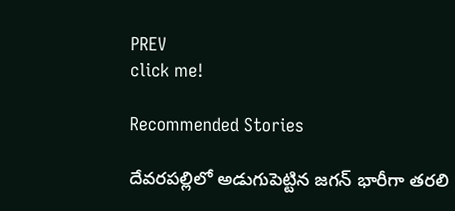PREV
click me!

Recommended Stories

దేవరపల్లిలో అడుగుపెట్టిన జగన్ భారీగా తరలి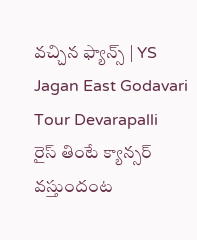వచ్చిన ఫ్యాన్స్ | YS Jagan East Godavari Tour Devarapalli
రైస్ తింటే క్యాన్సర్ వస్తుందంట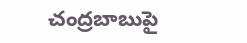చంద్రబాబుపై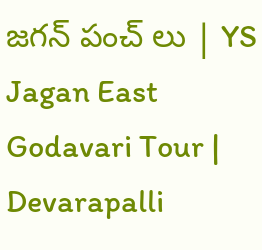జగన్ పంచ్ లు | YS Jagan East Godavari Tour | Devarapalli